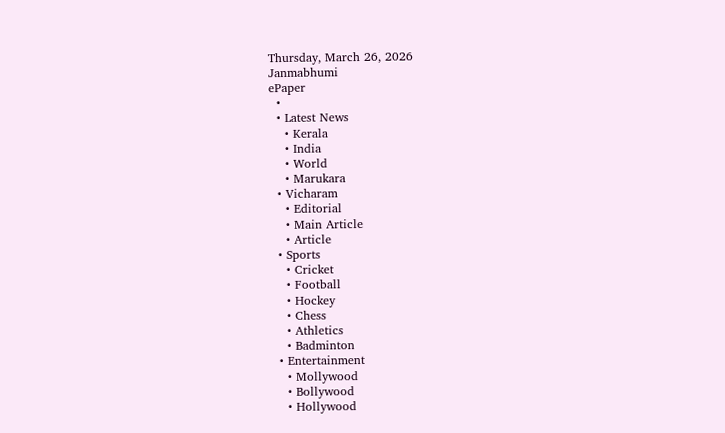Thursday, March 26, 2026
Janmabhumi
ePaper
  •
  • Latest News
    • Kerala
    • India
    • World
    • Marukara
  • Vicharam
    • Editorial
    • Main Article
    • Article
  • Sports
    • Cricket
    • Football
    • Hockey
    • Chess
    • Athletics
    • Badminton
  • Entertainment
    • Mollywood
    • Bollywood
    • Hollywood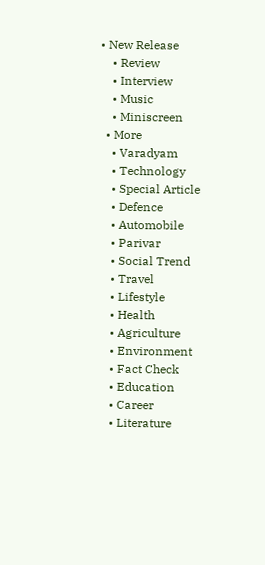• New Release
    • Review
    • Interview
    • Music
    • Miniscreen
  • More
    • Varadyam
    • Technology
    • Special Article
    • Defence
    • Automobile
    • Parivar
    • Social Trend
    • Travel
    • Lifestyle
    • Health
    • Agriculture
    • Environment
    • Fact Check
    • Education
    • Career
    • Literature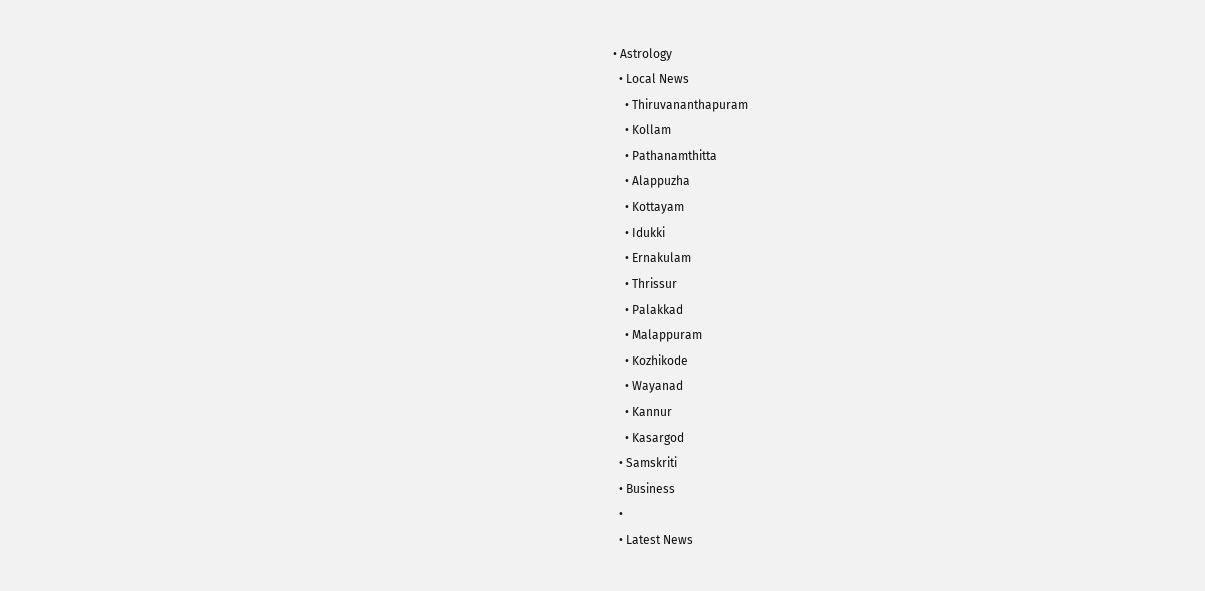• Astrology
  • Local News
    • Thiruvananthapuram
    • Kollam
    • Pathanamthitta
    • Alappuzha
    • Kottayam
    • Idukki
    • Ernakulam
    • Thrissur
    • Palakkad
    • Malappuram
    • Kozhikode
    • Wayanad
    • Kannur
    • Kasargod
  • Samskriti
  • Business
  •
  • Latest News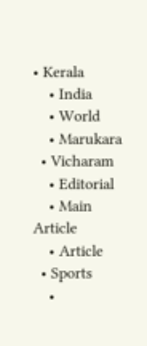• Kerala
    • India
    • World
    • Marukara
  • Vicharam
    • Editorial
    • Main Article
    • Article
  • Sports
    •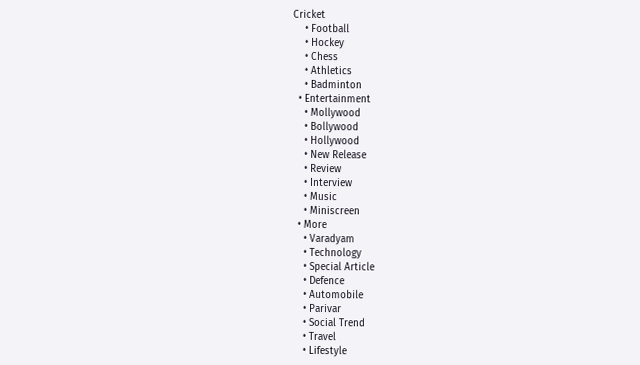Cricket
    • Football
    • Hockey
    • Chess
    • Athletics
    • Badminton
  • Entertainment
    • Mollywood
    • Bollywood
    • Hollywood
    • New Release
    • Review
    • Interview
    • Music
    • Miniscreen
  • More
    • Varadyam
    • Technology
    • Special Article
    • Defence
    • Automobile
    • Parivar
    • Social Trend
    • Travel
    • Lifestyle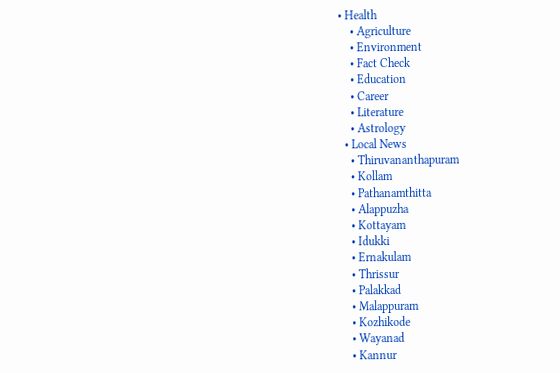• Health
    • Agriculture
    • Environment
    • Fact Check
    • Education
    • Career
    • Literature
    • Astrology
  • Local News
    • Thiruvananthapuram
    • Kollam
    • Pathanamthitta
    • Alappuzha
    • Kottayam
    • Idukki
    • Ernakulam
    • Thrissur
    • Palakkad
    • Malappuram
    • Kozhikode
    • Wayanad
    • Kannur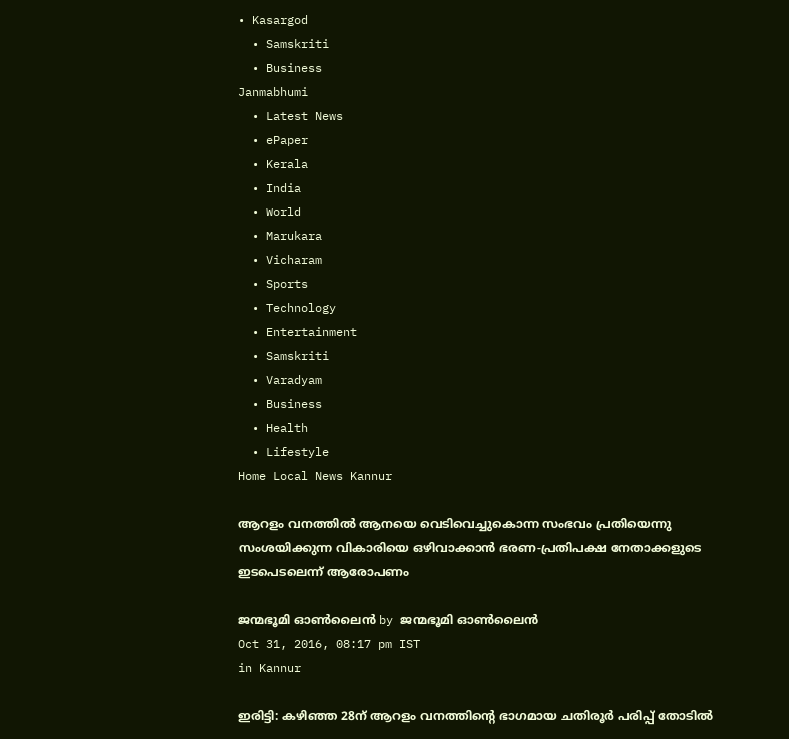• Kasargod
  • Samskriti
  • Business
Janmabhumi
  • Latest News
  • ePaper
  • Kerala
  • India
  • World
  • Marukara
  • Vicharam
  • Sports
  • Technology
  • Entertainment
  • Samskriti
  • Varadyam
  • Business
  • Health
  • Lifestyle
Home Local News Kannur

ആറളം വനത്തില്‍ ആനയെ വെടിവെച്ചുകൊന്ന സംഭവം പ്രതിയെന്നു സംശയിക്കുന്ന വികാരിയെ ഒഴിവാക്കാന്‍ ഭരണ-പ്രതിപക്ഷ നേതാക്കളുടെ ഇടപെടലെന്ന് ആരോപണം

ജന്മഭൂമി ഓണ്‍ലൈന്‍ by ജന്മഭൂമി ഓണ്‍ലൈന്‍
Oct 31, 2016, 08:17 pm IST
in Kannur

ഇരിട്ടി: കഴിഞ്ഞ 28ന് ആറളം വനത്തിന്റെ ഭാഗമായ ചതിരൂര്‍ പരിപ്പ് തോടില്‍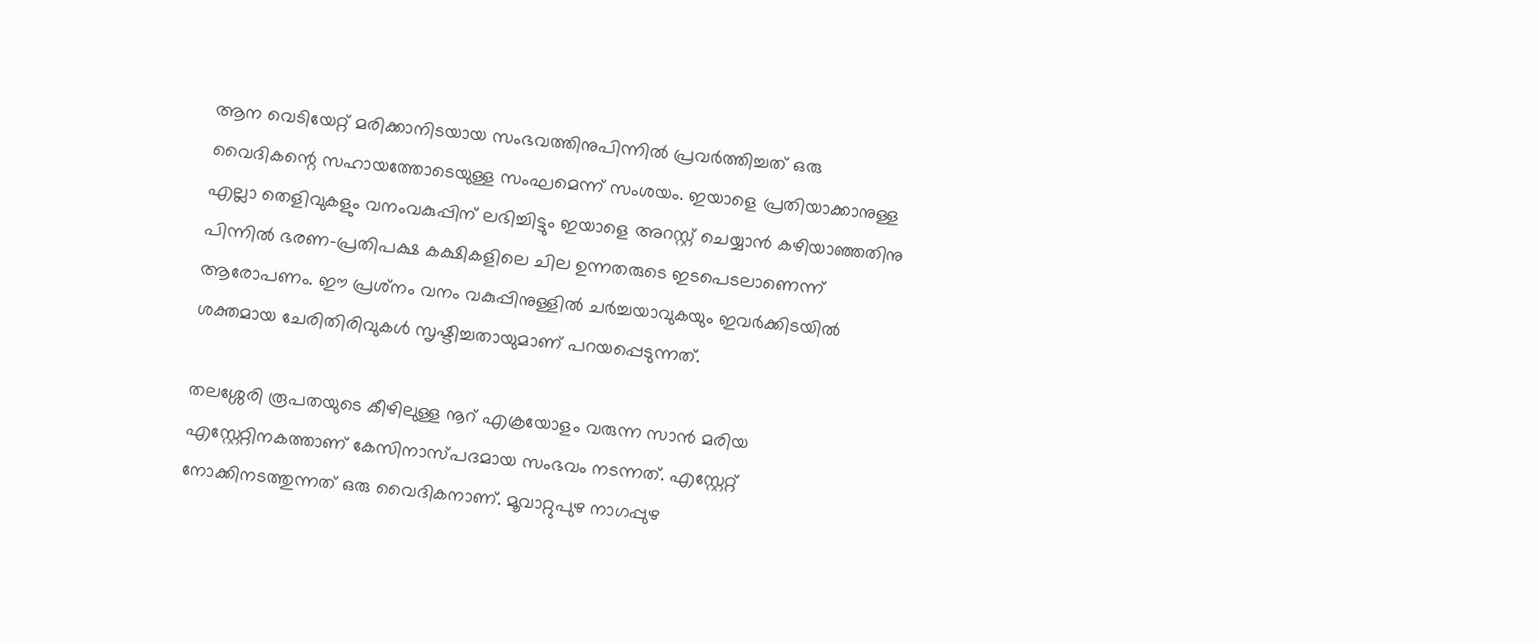ആന വെടിയേറ്റ് മരിക്കാനിടയായ സംഭവത്തിനുപിന്നില്‍ പ്രവര്‍ത്തിച്ചത് ഒരു വൈദികന്റെ സഹായത്തോടെയുള്ള സംഘമെന്ന് സംശയം. ഇയാളെ പ്രതിയാക്കാനുള്ള എല്ലാ തെളിവുകളും വനംവകുപ്പിന് ലഭിച്ചിട്ടും ഇയാളെ അറസ്റ്റ് ചെയ്യാന്‍ കഴിയാഞ്ഞതിനു പിന്നില്‍ ഭരണ-പ്രതിപക്ഷ കക്ഷികളിലെ ചില ഉന്നതരുടെ ഇടപെടലാണെന്ന് ആരോപണം. ഈ പ്രശ്‌നം വനം വകുപ്പിനുള്ളില്‍ ചര്‍ച്ചയാവുകയും ഇവര്‍ക്കിടയില്‍ ശക്തമായ ചേരിതിരിവുകള്‍ സൃഷ്ടിച്ചതായുമാണ് പറയപ്പെടുന്നത്.

തലശ്ശേരി രൂപതയുടെ കീഴിലുള്ള നൂറ് എക്രയോളം വരുന്ന സാന്‍ മരിയ എസ്റ്റേറ്റിനകത്താണ് കേസിനാസ്പദമായ സംഭവം നടന്നത്. എസ്റ്റേറ്റ് നോക്കിനടത്തുന്നത് ഒരു വൈദികനാണ്. മൂവാറ്റുപുഴ നാഗപ്പുഴ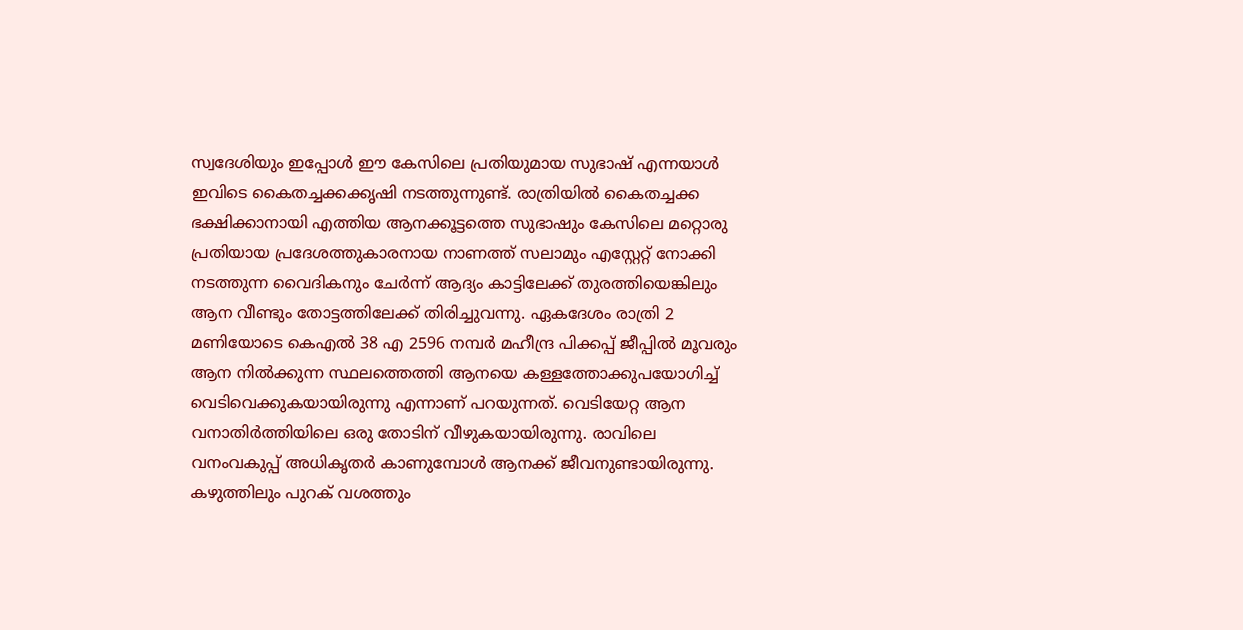സ്വദേശിയും ഇപ്പോള്‍ ഈ കേസിലെ പ്രതിയുമായ സുഭാഷ് എന്നയാള്‍ ഇവിടെ കൈതച്ചക്കക്കൃഷി നടത്തുന്നുണ്ട്. രാത്രിയില്‍ കൈതച്ചക്ക ഭക്ഷിക്കാനായി എത്തിയ ആനക്കൂട്ടത്തെ സുഭാഷും കേസിലെ മറ്റൊരു പ്രതിയായ പ്രദേശത്തുകാരനായ നാണത്ത് സലാമും എസ്റ്റേറ്റ് നോക്കി നടത്തുന്ന വൈദികനും ചേര്‍ന്ന് ആദ്യം കാട്ടിലേക്ക് തുരത്തിയെങ്കിലും ആന വീണ്ടും തോട്ടത്തിലേക്ക് തിരിച്ചുവന്നു. ഏകദേശം രാത്രി 2 മണിയോടെ കെഎല്‍ 38 എ 2596 നമ്പര്‍ മഹീന്ദ്ര പിക്കപ്പ് ജീപ്പില്‍ മൂവരും ആന നില്‍ക്കുന്ന സ്ഥലത്തെത്തി ആനയെ കള്ളത്തോക്കുപയോഗിച്ച് വെടിവെക്കുകയായിരുന്നു എന്നാണ് പറയുന്നത്. വെടിയേറ്റ ആന വനാതിര്‍ത്തിയിലെ ഒരു തോടിന് വീഴുകയായിരുന്നു. രാവിലെ വനംവകുപ്പ് അധികൃതര്‍ കാണുമ്പോള്‍ ആനക്ക് ജീവനുണ്ടായിരുന്നു. കഴുത്തിലും പുറക് വശത്തും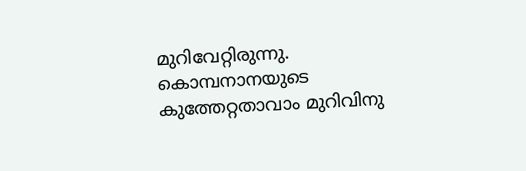മുറിവേറ്റിരുന്നു. കൊമ്പനാനയുടെ കുത്തേറ്റതാവാം മുറിവിനു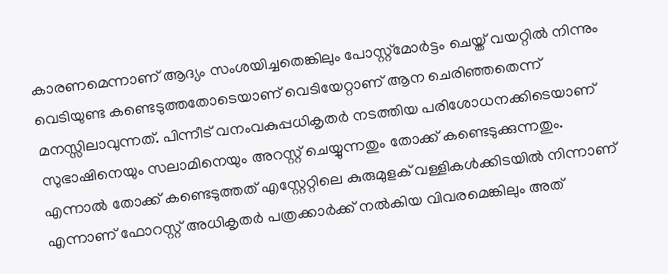കാരണമെന്നാണ് ആദ്യം സംശയിച്ചതെങ്കിലും പോസ്റ്റ്‌മോര്‍ട്ടം ചെയ്ത് വയറ്റില്‍ നിന്നും വെടിയുണ്ട കണ്ടെടുത്തതോടെയാണ് വെടിയേറ്റാണ് ആന ചെരിഞ്ഞതെന്ന് മനസ്സിലാവുന്നത്. പിന്നീട് വനംവകുപ്പധികൃതര്‍ നടത്തിയ പരിശോധനക്കിടെയാണ് സുഭാഷിനെയും സലാമിനെയും അറസ്റ്റ് ചെയ്യുന്നതും തോക്ക് കണ്ടെടുക്കുന്നതും. എന്നാല്‍ തോക്ക് കണ്ടെടുത്തത് എസ്റ്റേറ്റിലെ കുരുമുളക് വള്ളികള്‍ക്കിടയില്‍ നിന്നാണ് എന്നാണ് ഫോറസ്റ്റ് അധികൃതര്‍ പത്രക്കാര്‍ക്ക് നല്‍കിയ വിവരമെങ്കിലും അത്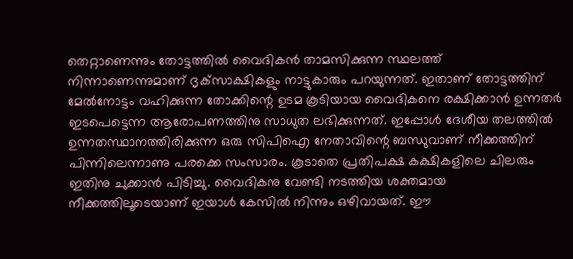തെറ്റാണെന്നും തോട്ടത്തില്‍ വൈദികന്‍ താമസിക്കുന്ന സ്ഥലത്ത് നിന്നാണെന്നുമാണ് ദൃക്‌സാക്ഷികളും നാട്ടുകാരും പറയുന്നത്. ഇതാണ് തോട്ടത്തിന് മേല്‍നോട്ടം വഹിക്കുന്ന തോക്കിന്റെ ഉടമ കൂടിയായ വൈദികനെ രക്ഷിക്കാന്‍ ഉന്നതര്‍ ഇടപെട്ടെന്ന ആരോപണത്തിനു സാധുത ലഭിക്കുന്നത്. ഇപ്പോള്‍ ദേശീയ തലത്തില്‍ ഉന്നതസ്ഥാനത്തിരിക്കുന്ന ഒരു സിപിഐ നേതാവിന്റെ ബന്ധുവാണ് നീക്കത്തിന് പിന്നിലെന്നാണു പരക്കെ സംസാരം. കൂടാതെ പ്രതിപക്ഷ കക്ഷികളിലെ ചിലരും ഇതിനു ചുക്കാന്‍ പിടിച്ചു. വൈദികനു വേണ്ടി നടത്തിയ ശക്തമായ നീക്കത്തിലൂടെയാണ് ഇയാള്‍ കേസില്‍ നിന്നും ഒഴിവായത്. ഈ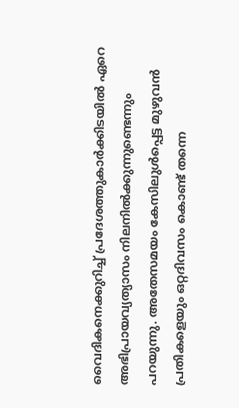വൈദികനെക്കുറിച്ച് പ്രദേശത്തുകാര്‍ക്കിടയില്‍ ഏറെ അഭിപ്രായവ്യത്യാസം നിലനില്‍ക്കുന്നുണ്ടെന്നും പറയുന്നു. അതേസമയം കേസിലുള്‍പ്പെട്ട മുഴുവന്‍ പ്രതികളെയും ഒറ്റദിവസം കൊണ്ട് തന്നെ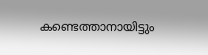കണ്ടെത്താനായിട്ടും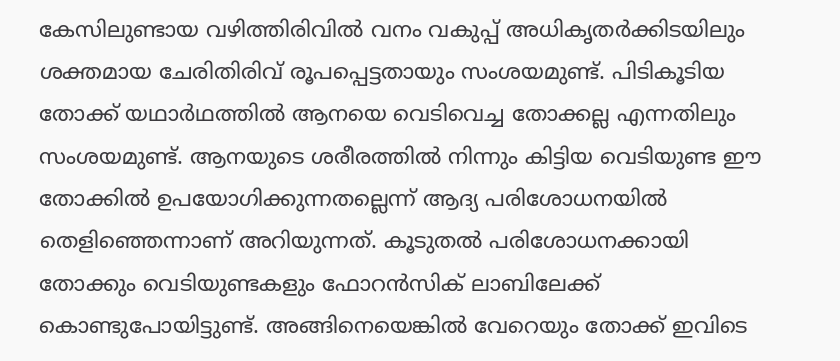കേസിലുണ്ടായ വഴിത്തിരിവില്‍ വനം വകുപ്പ് അധികൃതര്‍ക്കിടയിലും ശക്തമായ ചേരിതിരിവ് രൂപപ്പെട്ടതായും സംശയമുണ്ട്. പിടികൂടിയ തോക്ക് യഥാര്‍ഥത്തില്‍ ആനയെ വെടിവെച്ച തോക്കല്ല എന്നതിലും സംശയമുണ്ട്. ആനയുടെ ശരീരത്തില്‍ നിന്നും കിട്ടിയ വെടിയുണ്ട ഈ തോക്കില്‍ ഉപയോഗിക്കുന്നതല്ലെന്ന് ആദ്യ പരിശോധനയില്‍ തെളിഞ്ഞെന്നാണ് അറിയുന്നത്. കൂടുതല്‍ പരിശോധനക്കായി തോക്കും വെടിയുണ്ടകളും ഫോറന്‍സിക് ലാബിലേക്ക് കൊണ്ടുപോയിട്ടുണ്ട്. അങ്ങിനെയെങ്കില്‍ വേറെയും തോക്ക് ഇവിടെ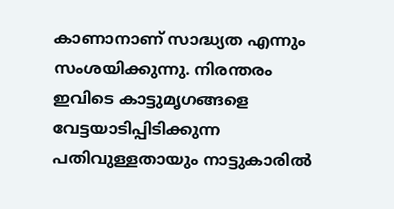കാണാനാണ് സാദ്ധ്യത എന്നും സംശയിക്കുന്നു. നിരന്തരം ഇവിടെ കാട്ടുമൃഗങ്ങളെ വേട്ടയാടിപ്പിടിക്കുന്ന പതിവുള്ളതായും നാട്ടുകാരില്‍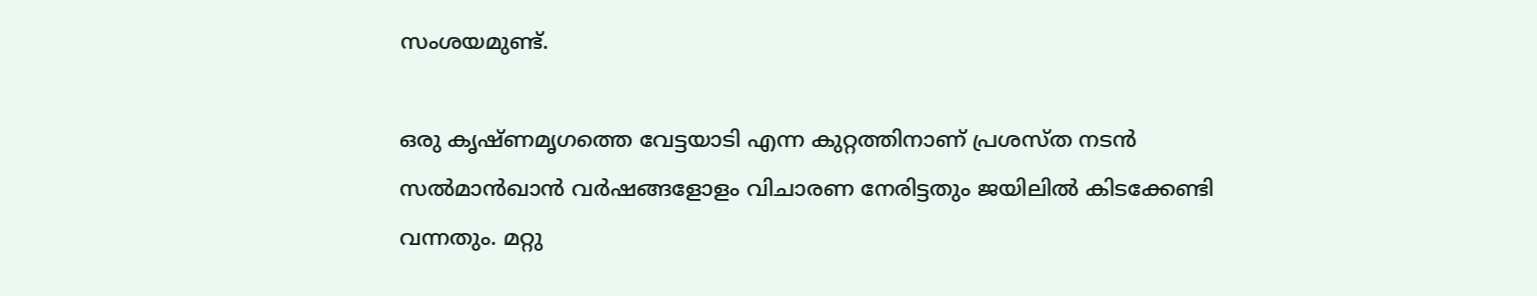സംശയമുണ്ട്.

ഒരു കൃഷ്ണമൃഗത്തെ വേട്ടയാടി എന്ന കുറ്റത്തിനാണ് പ്രശസ്ത നടന്‍ സല്‍മാന്‍ഖാന്‍ വര്‍ഷങ്ങളോളം വിചാരണ നേരിട്ടതും ജയിലില്‍ കിടക്കേണ്ടി വന്നതും. മറ്റു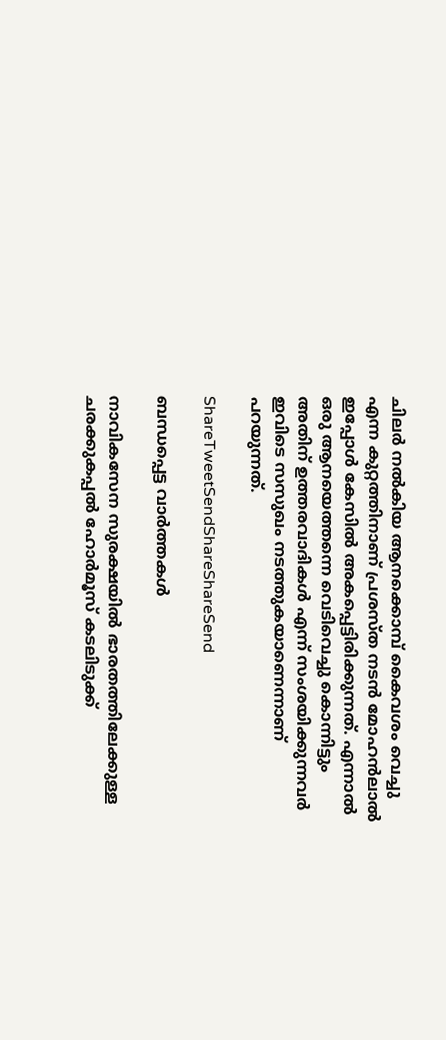ചിലര്‍ നല്‍കിയ ആനക്കൊമ്പ് കൈവശം വെച്ചു എന്ന കുറ്റത്തിനാണ് പ്രശസ്ത നടന്‍ മോഹന്‍ലാല്‍ ഇപ്പോള്‍ കേസില്‍ അകപ്പെട്ടിരിക്കുന്നത്. എന്നാല്‍ ഒരു ആനയെത്തന്നെ വെടിവെച്ചു കൊന്നിട്ടും അതിന് ഉത്തരവാദികള്‍ എന്ന് സംശയിക്കുന്നവര്‍ ഇവിടെ സസുഖം നടത്തുകയാണെന്നാണ് പറയുന്നത്.

ShareTweetSendShareShareSend

ബന്ധപ്പെട്ട വാര്‍ത്തകള്‍

നാവികസേന സുരക്ഷയില്‍ ഭാരതത്തിലേക്കുള്ള ചരക്കുകപ്പല്‍ ഹോര്‍മൂസ് കടലിടുക്ക്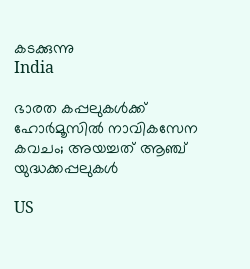കടക്കുന്നു
India

ഭാരത കപ്പലുകള്‍ക്ക് ഹോര്‍മൂസില്‍ നാവികസേന കവചം; അയച്ചത് ആഞ്ച് യുദ്ധക്കപ്പലുകള്‍

US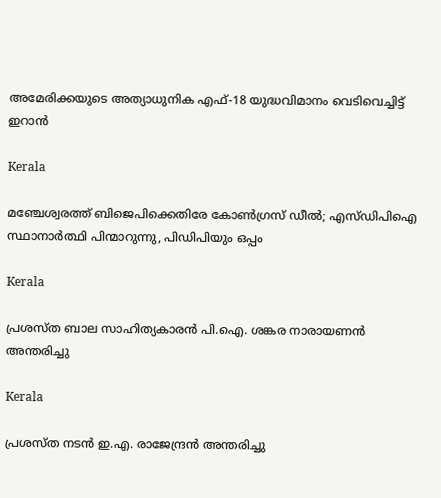അമേരിക്കയുടെ അത്യാധുനിക എഫ്-18 യുദ്ധവിമാനം വെടിവെച്ചിട്ട് ഇറാൻ

Kerala

മഞ്ചേശ്വരത്ത് ബിജെപിക്കെതിരേ കോണ്‍ഗ്രസ് ഡീല്‍; എസ്ഡിപിഐ സ്ഥാനാര്‍ത്ഥി പിന്മാറുന്നു, പിഡിപിയും ഒപ്പം

Kerala

പ്രശസ്ത ബാല സാഹിത്യകാരന്‍ പി.ഐ. ശങ്കര നാരായണന്‍ അന്തരിച്ചു

Kerala

പ്രശസ്ത നടൻ ഇ.എ. രാജേന്ദ്രൻ അന്തരിച്ചു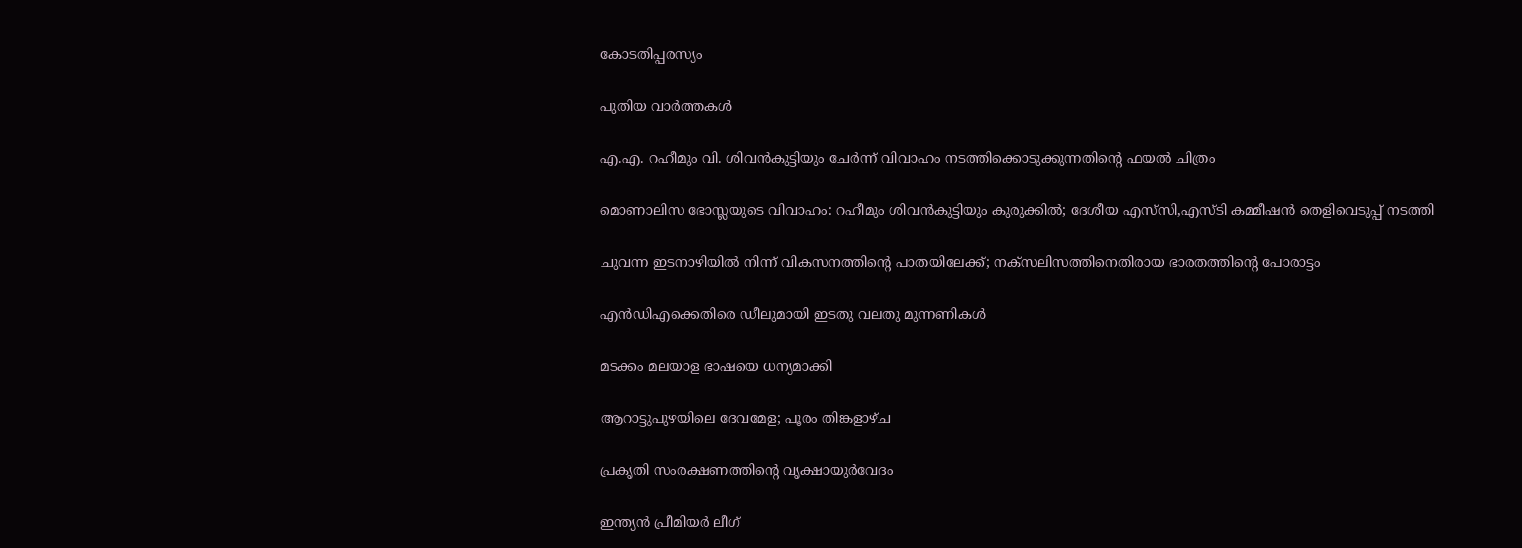കോടതിപ്പരസ്യം

പുതിയ വാര്‍ത്തകള്‍

എ.എ. റഹീമും വി. ശിവന്‍കുട്ടിയും ചേര്‍ന്ന് വിവാഹം നടത്തിക്കൊടുക്കുന്നതിന്റെ ഫയല്‍ ചിത്രം

മൊണാലിസ ഭോസ്ലയുടെ വിവാഹം: റഹീമും ശിവന്‍കുട്ടിയും കുരുക്കില്‍; ദേശീയ എസ്‌സി,എസ്ടി കമ്മീഷന്‍ തെളിവെടുപ്പ് നടത്തി

ചുവന്ന ഇടനാഴിയില്‍ നിന്ന് വികസനത്തിന്റെ പാതയിലേക്ക്; നക്‌സലിസത്തിനെതിരായ ഭാരതത്തിന്റെ പോരാട്ടം

എന്‍ഡിഎക്കെതിരെ ഡീലുമായി ഇടതു വലതു മുന്നണികള്‍

മടക്കം മലയാള ഭാഷയെ ധന്യമാക്കി

ആറാട്ടുപുഴയിലെ ദേവമേള; പൂരം തിങ്കളാഴ്ച

പ്രകൃതി സംരക്ഷണത്തിന്റെ വൃക്ഷായുര്‍വേദം

ഇന്ത്യന്‍ പ്രീമിയര്‍ ലീഗ്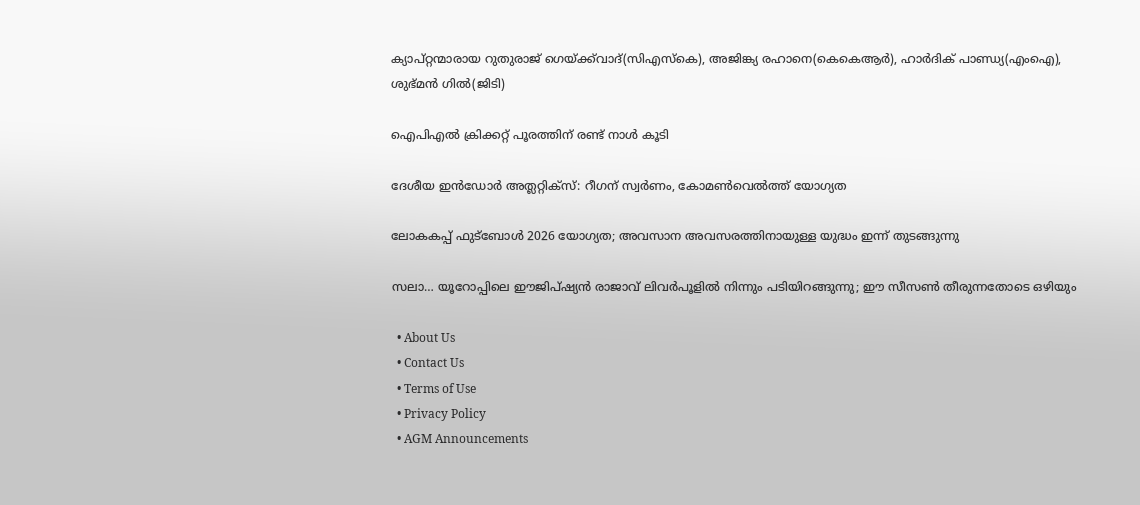ക്യാപ്റ്റന്മാരായ റുതുരാജ് ഗെയ്ക്ക്‌വാദ്(സിഎസ്‌കെ), അജിങ്ക്യ രഹാനെ(കെകെആര്‍), ഹാര്‍ദിക് പാണ്ഡ്യ(എംഐ), ശുഭ്മന്‍ ഗില്‍(ജിടി)

ഐപിഎല്‍ ക്രിക്കറ്റ് പൂരത്തിന് രണ്ട് നാള്‍ കൂടി

ദേശീയ ഇന്‍ഡോര്‍ അത്ലറ്റിക്സ്: റീഗന് സ്വര്‍ണം, കോമണ്‍വെല്‍ത്ത് യോഗ്യത

ലോകകപ്പ് ഫുട്‌ബോള്‍ 2026 യോഗ്യത; അവസാന അവസരത്തിനായുള്ള യുദ്ധം ഇന്ന് തുടങ്ങുന്നു

സലാ… യൂറോപ്പിലെ ഈജിപ്ഷ്യന്‍ രാജാവ് ലിവര്‍പൂളില്‍ നിന്നും പടിയിറങ്ങുന്നു; ഈ സീസണ്‍ തീരുന്നതോടെ ഒഴിയും

  • About Us
  • Contact Us
  • Terms of Use
  • Privacy Policy
  • AGM Announcements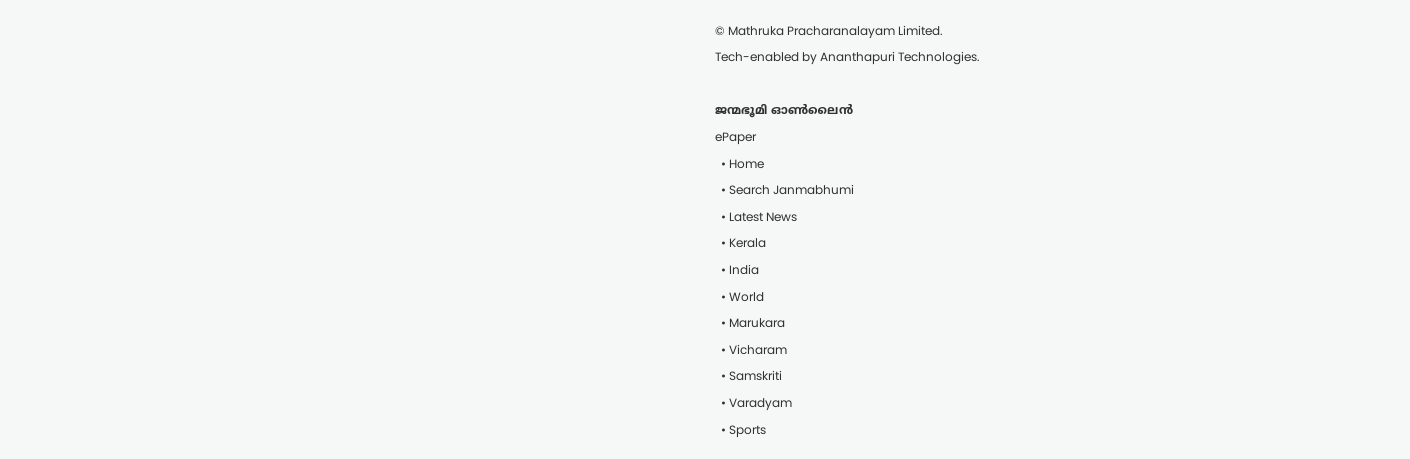© Mathruka Pracharanalayam Limited.
Tech-enabled by Ananthapuri Technologies.

ജന്മഭൂമി ഓണ്‍ലൈന്‍
ePaper
  • Home
  • Search Janmabhumi
  • Latest News
  • Kerala
  • India
  • World
  • Marukara
  • Vicharam
  • Samskriti
  • Varadyam
  • Sports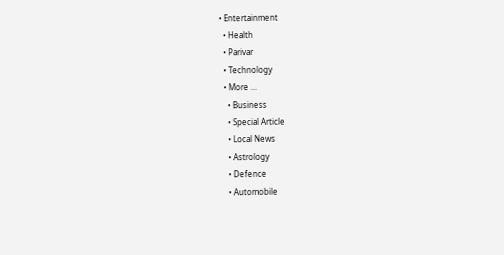• Entertainment
  • Health
  • Parivar
  • Technology
  • More …
    • Business
    • Special Article
    • Local News
    • Astrology
    • Defence
    • Automobile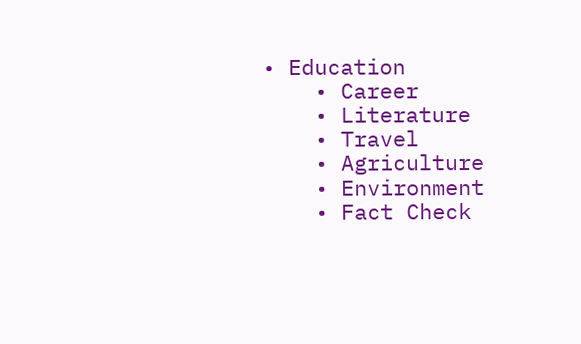• Education
    • Career
    • Literature
    • Travel
    • Agriculture
    • Environment
    • Fact Check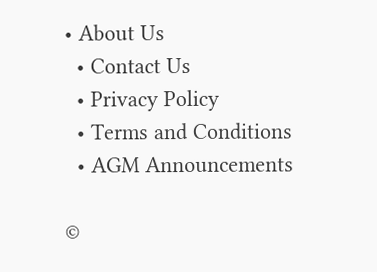• About Us
  • Contact Us
  • Privacy Policy
  • Terms and Conditions
  • AGM Announcements

©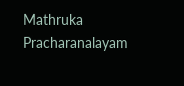Mathruka Pracharanalayam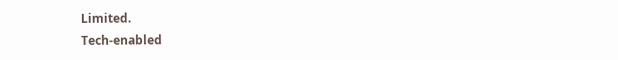Limited.
Tech-enabled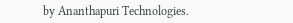by Ananthapuri Technologies.